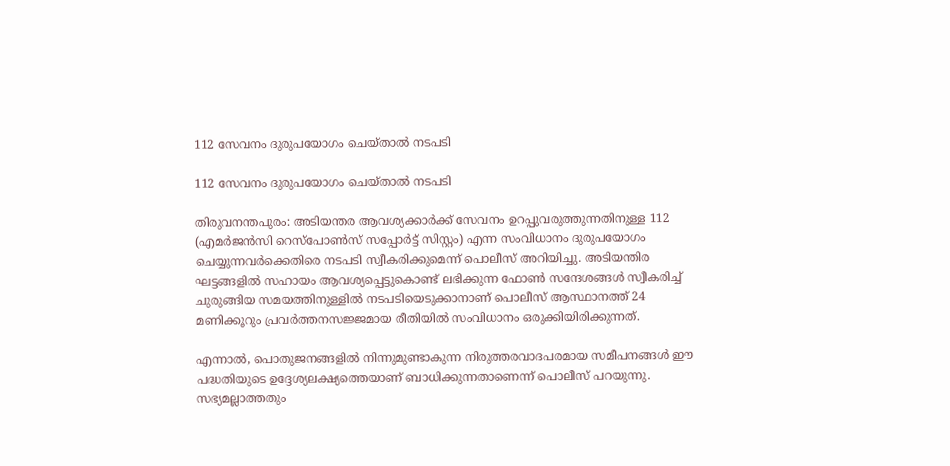112 സേവനം ദുരുപയോഗം ചെയ്താൽ നടപടി

112 സേവനം ദുരുപയോഗം ചെയ്താൽ നടപടി

തിരുവനന്തപുരം: അടിയന്തര ആവശ്യക്കാര്‍ക്ക് സേവനം ഉറപ്പുവരുത്തുന്നതിനുള്ള 112 (എമർജൻസി റെസ്പോൺസ് സപ്പോർട്ട് സിസ്റ്റം) എന്ന സംവിധാനം ദുരുപയോഗം ചെയ്യുന്നവർക്കെതിരെ നടപടി സ്വീകരിക്കുമെന്ന് പൊലീസ് അറിയിച്ചു. അടിയന്തിര ഘട്ടങ്ങളിൽ സഹായം ആവശ്യപ്പെട്ടുകൊണ്ട് ലഭിക്കുന്ന ഫോണ്‍ സന്ദേശങ്ങള്‍ സ്വീകരിച്ച് ചുരുങ്ങിയ സമയത്തിനുള്ളില്‍ നടപടിയെടുക്കാനാണ് പൊലീസ് ആസ്ഥാനത്ത് 24 മണിക്കൂറും പ്രവര്‍ത്തനസജ്ജമായ രീതിയിൽ സംവിധാനം ഒരുക്കിയിരിക്കുന്നത്.

എന്നാൽ, പൊതുജനങ്ങളില്‍ നിന്നുമുണ്ടാകുന്ന നിരുത്തരവാദപരമായ സമീപനങ്ങള്‍ ഈ പദ്ധതിയുടെ ഉദ്ദേശ്യലക്ഷ്യത്തെയാണ് ബാധിക്കുന്നതാണെന്ന് പൊലീസ് പറയുന്നു. സഭ്യമല്ലാത്തതും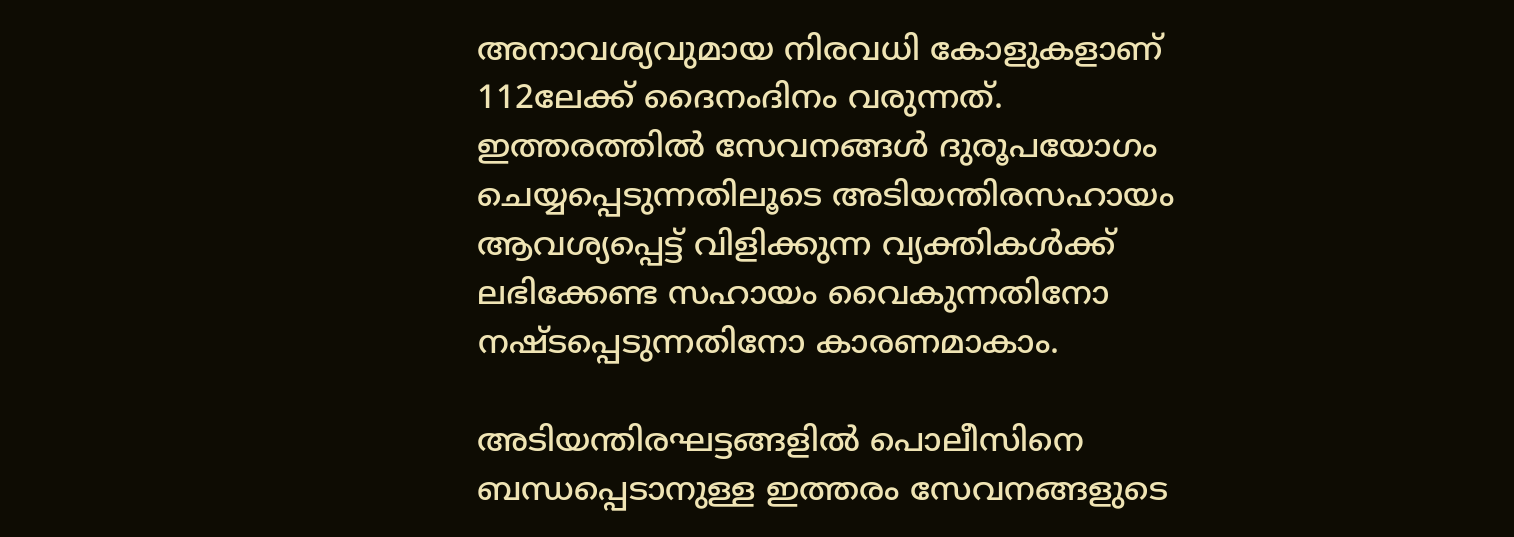അനാവശ്യവുമായ നിരവധി കോളുകളാണ് 112ലേക്ക് ദൈനംദിനം വരുന്നത്. ഇത്തരത്തില്‍ സേവനങ്ങള്‍ ദുരൂപയോഗം ചെയ്യപ്പെടുന്നതിലൂടെ അടിയന്തിരസഹായം ആവശ്യപ്പെട്ട് വിളിക്കുന്ന വ്യക്തികള്‍ക്ക് ലഭിക്കേണ്ട സഹായം വൈകുന്നതിനോ നഷ്ടപ്പെടുന്നതിനോ കാരണമാകാം.

അടിയന്തിരഘട്ടങ്ങളില്‍ പൊലീസിനെ ബന്ധപ്പെടാനുള്ള ഇത്തരം സേവനങ്ങളുടെ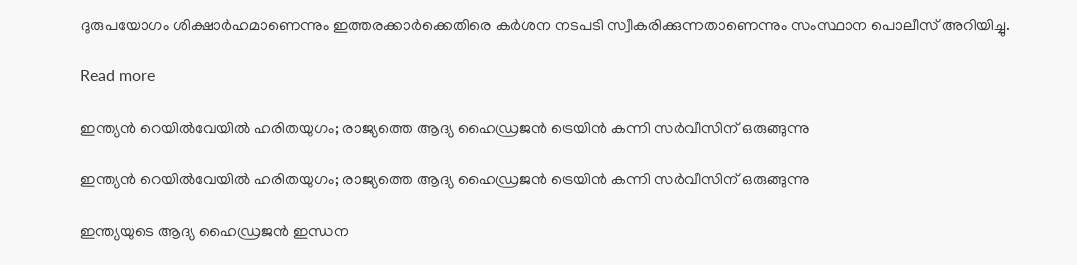ദുരുപയോഗം ശിക്ഷാര്‍ഹമാണെന്നും ഇത്തരക്കാര്‍ക്കെതിരെ കര്‍ശന നടപടി സ്വീകരിക്കുന്നതാണെന്നും സംസ്ഥാന പൊലീസ് അറിയിച്ചു.

Read more

ഇന്ത്യൻ റെയിൽവേയിൽ ഹരിതയുഗം; രാജ്യത്തെ ആദ്യ ഹൈഡ്രജൻ ട്രെയിൻ കന്നി സർവീസിന് ഒരുങ്ങുന്നു

ഇന്ത്യൻ റെയിൽവേയിൽ ഹരിതയുഗം; രാജ്യത്തെ ആദ്യ ഹൈഡ്രജൻ ട്രെയിൻ കന്നി സർവീസിന് ഒരുങ്ങുന്നു

ഇന്ത്യയുടെ ആദ്യ ഹൈഡ്രജൻ ഇന്ധന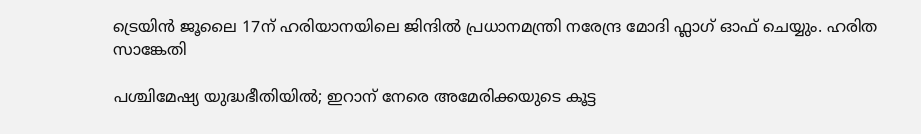ട്രെയിൻ ജൂലൈ 17ന് ഹരിയാനയിലെ ജിന്ദിൽ പ്രധാനമന്ത്രി നരേന്ദ്ര മോദി ഫ്ലാഗ് ഓഫ് ചെയ്യും. ഹരിത സാങ്കേതി

പശ്ചിമേഷ്യ യുദ്ധഭീതിയിൽ; ഇറാന് നേരെ അമേരിക്കയുടെ കൂട്ട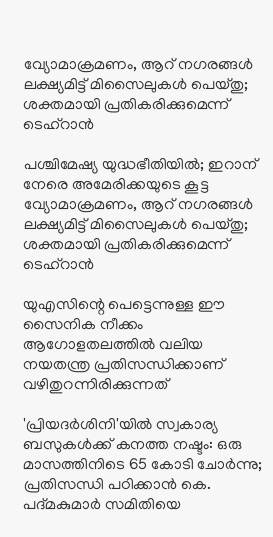വ്യോമാക്രമണം, ആറ് നഗരങ്ങൾ ലക്ഷ്യമിട്ട് മിസൈലുകൾ പെയ്തു; ശക്തമായി പ്രതികരിക്കുമെന്ന് ടെഹ്റാൻ

പശ്ചിമേഷ്യ യുദ്ധഭീതിയിൽ; ഇറാന് നേരെ അമേരിക്കയുടെ കൂട്ട വ്യോമാക്രമണം, ആറ് നഗരങ്ങൾ ലക്ഷ്യമിട്ട് മിസൈലുകൾ പെയ്തു; ശക്തമായി പ്രതികരിക്കുമെന്ന് ടെഹ്റാൻ

യുഎസിന്റെ പെട്ടെന്നുള്ള ഈ സൈനിക നീക്കം ആഗോളതലത്തിൽ വലിയ നയതന്ത്ര പ്രതിസന്ധിക്കാണ് വഴിതുറന്നിരിക്കുന്നത്

'പ്രിയദർശിനി'യിൽ സ്വകാര്യ ബസുകൾക്ക് കനത്ത നഷ്ടം: ഒരു മാസത്തിനിടെ 65 കോടി ചോർന്നു; പ്രതിസന്ധി പഠിക്കാൻ കെ. പദ്മകുമാർ സമിതിയെ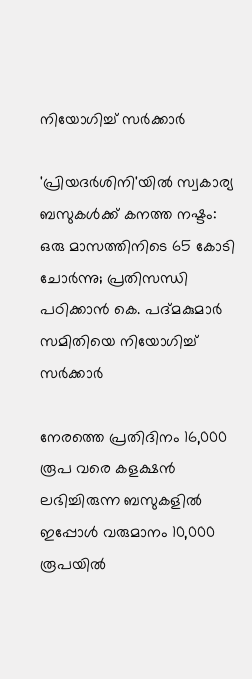നിയോഗിച്ച് സർക്കാർ

'പ്രിയദർശിനി'യിൽ സ്വകാര്യ ബസുകൾക്ക് കനത്ത നഷ്ടം: ഒരു മാസത്തിനിടെ 65 കോടി ചോർന്നു; പ്രതിസന്ധി പഠിക്കാൻ കെ. പദ്മകുമാർ സമിതിയെ നിയോഗിച്ച് സർക്കാർ

നേരത്തെ പ്രതിദിനം 16,000 രൂപ വരെ കളക്ഷൻ ലഭിച്ചിരുന്ന ബസുകളിൽ ഇപ്പോൾ വരുമാനം 10,000 രൂപയിൽ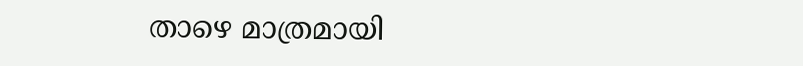താഴെ മാത്രമായി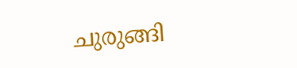ചുരുങ്ങി